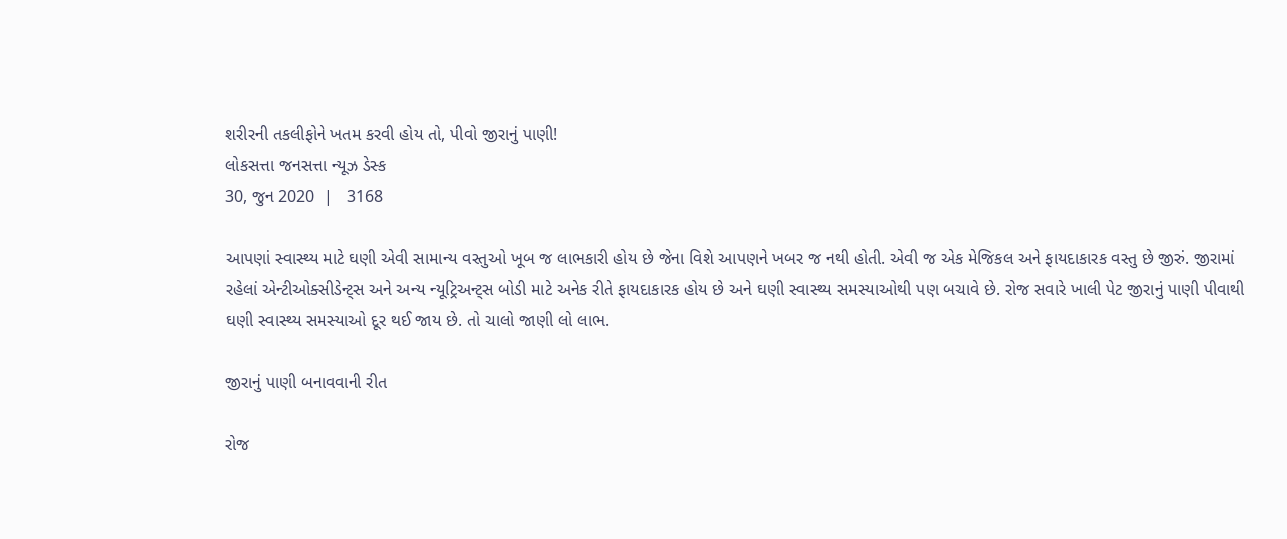શરીરની તકલીફોને ખતમ કરવી હોય તો, પીવો જીરાનું પાણી!
લોકસત્તા જનસત્તા ન્યૂઝ ડેસ્ક
30, જુન 2020  |   3168

આપણાં સ્વાસ્થ્ય માટે ઘણી એવી સામાન્ય વસ્તુઓ ખૂબ જ લાભકારી હોય છે જેના વિશે આપણને ખબર જ નથી હોતી. એવી જ એક મેજિકલ અને ફાયદાકારક વસ્તુ છે જીરું. જીરામાં રહેલાં એન્ટીઓક્સીડેન્ટ્સ અને અન્ય ન્યૂટ્રિઅન્ટ્સ બોડી માટે અનેક રીતે ફાયદાકારક હોય છે અને ઘણી સ્વાસ્થ્ય સમસ્યાઓથી પણ બચાવે છે. રોજ સવારે ખાલી પેટ જીરાનું પાણી પીવાથી ઘણી સ્વાસ્થ્ય સમસ્યાઓ દૂર થઈ જાય છે. તો ચાલો જાણી લો લાભ.

જીરાનું પાણી બનાવવાની રીત

રોજ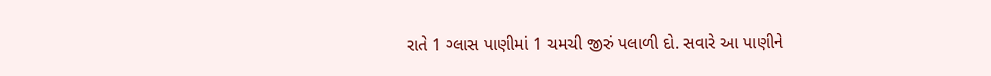રાતે 1 ગ્લાસ પાણીમાં 1 ચમચી જીરું પલાળી દો. સવારે આ પાણીને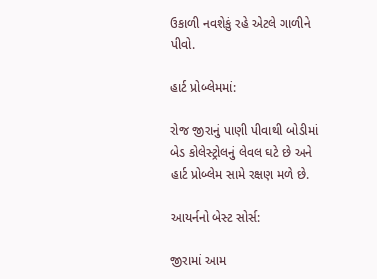ઉકાળી નવશેકું રહે એટલે ગાળીને પીવો.

હાર્ટ પ્રોબ્લેમમાં:

રોજ જીરાનું પાણી પીવાથી બોડીમાં બેડ કોલેસ્ટ્રોલનું લેવલ ઘટે છે અને હાર્ટ પ્રોબ્લેમ સામે રક્ષણ મળે છે.

આયર્નનો બેસ્ટ સોર્સ:

જીરામાં આમ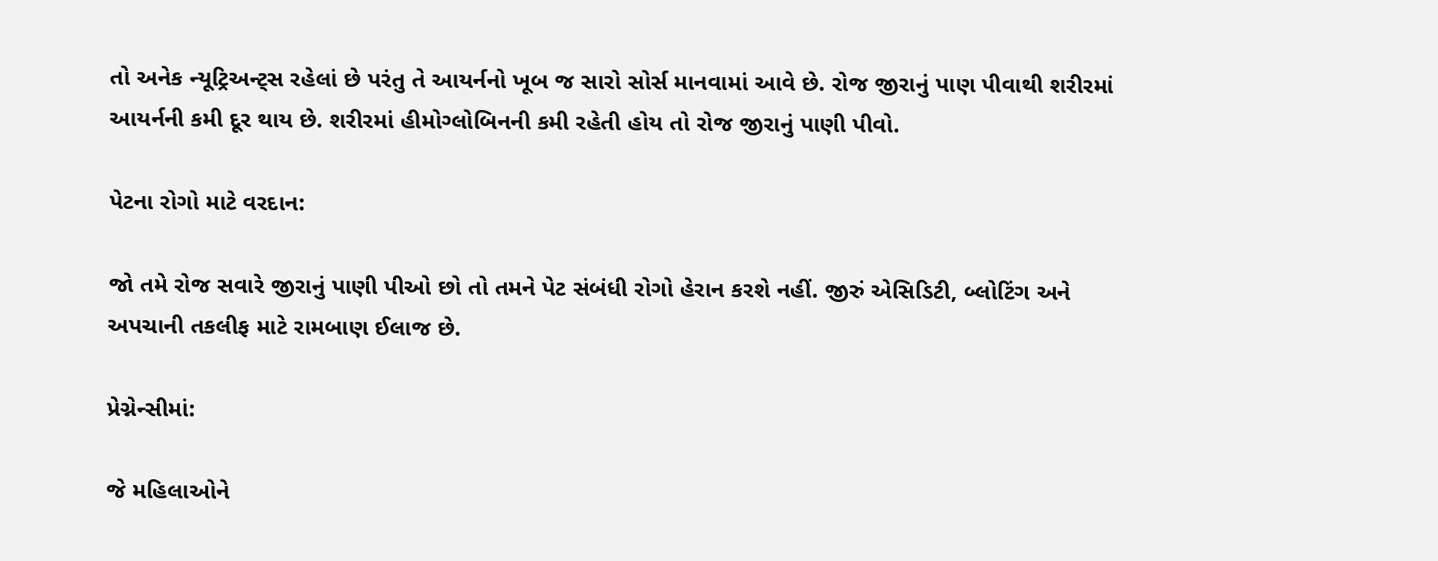તો અનેક ન્યૂટ્રિઅન્ટ્સ રહેલાં છે પરંતુ તે આયર્નનો ખૂબ જ સારો સોર્સ માનવામાં આવે છે. રોજ જીરાનું પાણ પીવાથી શરીરમાં આયર્નની કમી દૂર થાય છે. શરીરમાં હીમોગ્લોબિનની કમી રહેતી હોય તો રોજ જીરાનું પાણી પીવો.

પેટના રોગો માટે વરદાન:

જો તમે રોજ સવારે જીરાનું પાણી પીઓ છો તો તમને પેટ સંબંધી રોગો હેરાન કરશે નહીં. જીરું એસિડિટી, બ્લોટિંગ અને અપચાની તકલીફ માટે રામબાણ ઈલાજ છે.

પ્રેગ્નેન્સીમાં:

જે મહિલાઓને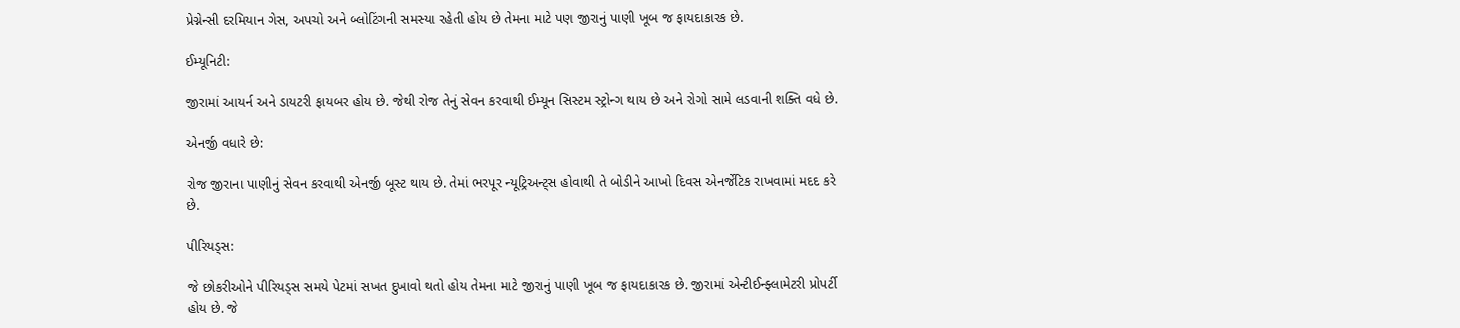પ્રેગ્નેન્સી દરમિયાન ગેસ, અપચો અને બ્લોટિંગની સમસ્યા રહેતી હોય છે તેમના માટે પણ જીરાનું પાણી ખૂબ જ ફાયદાકારક છે.

ઈમ્યૂનિટી:

જીરામાં આયર્ન અને ડાયટરી ફાયબર હોય છે. જેથી રોજ તેનું સેવન કરવાથી ઈમ્યૂન સિસ્ટમ સ્ટ્રોન્ગ થાય છે અને રોગો સામે લડવાની શક્તિ વધે છે.

એનર્જી વધારે છે:

રોજ જીરાના પાણીનું સેવન કરવાથી એનર્જી બૂસ્ટ થાય છે. તેમાં ભરપૂર ન્યૂટ્રિઅન્ટ્સ હોવાથી તે બોડીને આખો દિવસ એનર્જેટિક રાખવામાં મદદ કરે છે.

પીરિયડ્સ:

જે છોકરીઓને પીરિયડ્સ સમયે પેટમાં સખત દુખાવો થતો હોય તેમના માટે જીરાનું પાણી ખૂબ જ ફાયદાકારક છે. જીરામાં એન્ટીઈન્ફ્લામેટરી પ્રોપર્ટી હોય છે. જે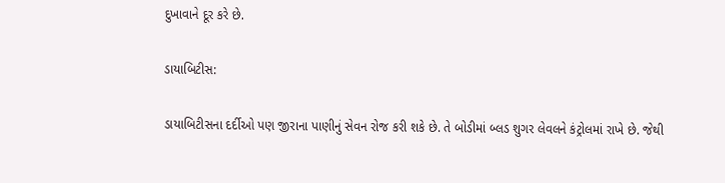દુખાવાને દૂર કરે છે.

ડાયાબિટીસ:

ડાયાબિટીસના દર્દીઓ પણ જીરાના પાણીનું સેવન રોજ કરી શકે છે. તે બોડીમાં બ્લડ શુગર લેવલને કંટ્રોલમાં રાખે છે. જેથી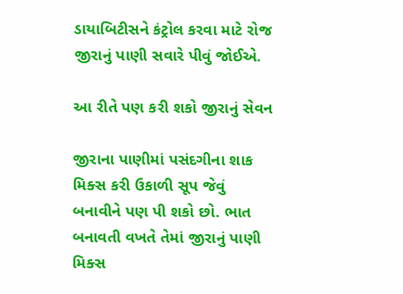ડાયાબિટીસને કંટ્રોલ કરવા માટે રોજ જીરાનું પાણી સવારે પીવું જોઈએ.

આ રીતે પણ કરી શકો જીરાનું સેવન

જીરાના પાણીમાં પસંદગીના શાક મિક્સ કરી ઉકાળી સૂપ જેવું બનાવીને પણ પી શકો છો. ભાત બનાવતી વખતે તેમાં જીરાનું પાણી મિક્સ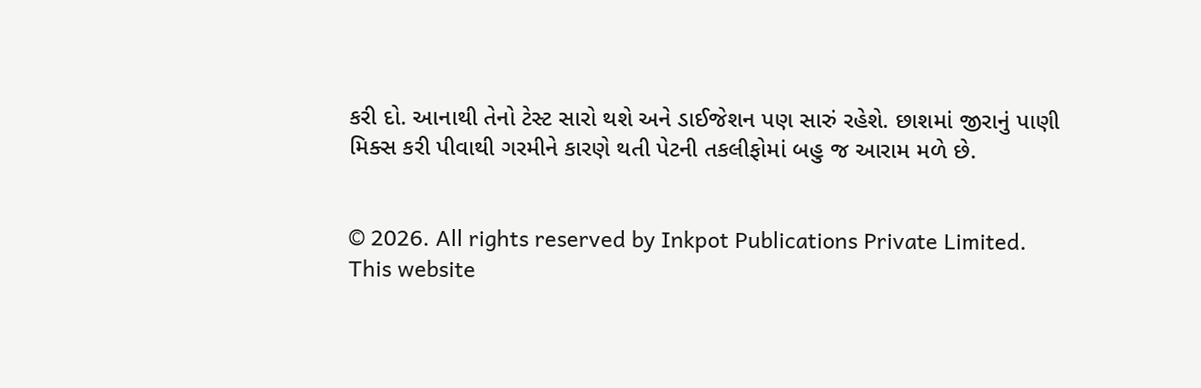કરી દો. આનાથી તેનો ટેસ્ટ સારો થશે અને ડાઈજેશન પણ સારું રહેશે. છાશમાં જીરાનું પાણી મિક્સ કરી પીવાથી ગરમીને કારણે થતી પેટની તકલીફોમાં બહુ જ આરામ મળે છે.


© 2026. All rights reserved by Inkpot Publications Private Limited.
This website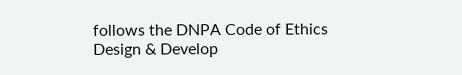follows the DNPA Code of Ethics
Design & Develop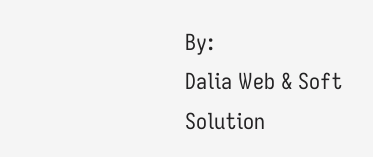By:
Dalia Web & Soft Solution